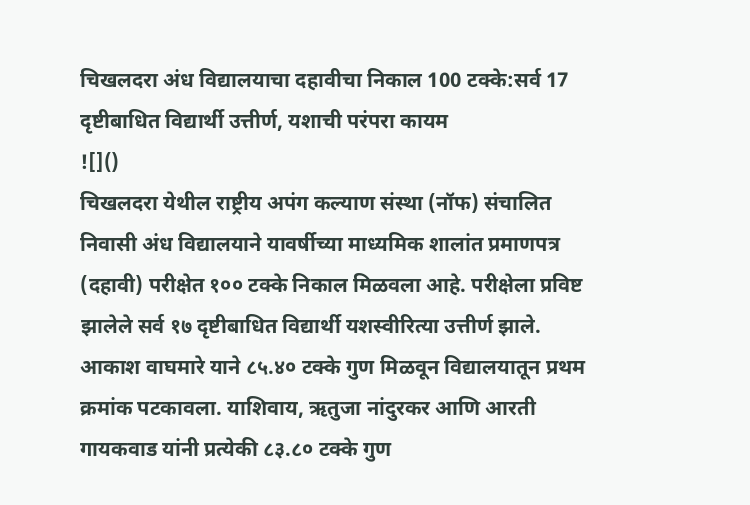चिखलदरा अंध विद्यालयाचा दहावीचा निकाल 100 टक्के:सर्व 17 दृष्टीबाधित विद्यार्थी उत्तीर्ण, यशाची परंपरा कायम
![]()
चिखलदरा येथील राष्ट्रीय अपंग कल्याण संस्था (नॉफ) संचालित निवासी अंध विद्यालयाने यावर्षीच्या माध्यमिक शालांत प्रमाणपत्र (दहावी) परीक्षेत १०० टक्के निकाल मिळवला आहे. परीक्षेला प्रविष्ट झालेले सर्व १७ दृष्टीबाधित विद्यार्थी यशस्वीरित्या उत्तीर्ण झाले. आकाश वाघमारे याने ८५.४० टक्के गुण मिळवून विद्यालयातून प्रथम क्रमांक पटकावला. याशिवाय, ऋतुजा नांदुरकर आणि आरती गायकवाड यांनी प्रत्येकी ८३.८० टक्के गुण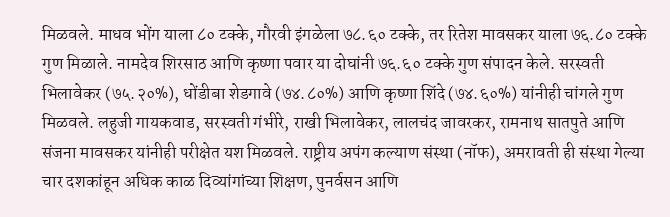मिळवले. माधव भोंग याला ८० टक्के, गौरवी इंगळेला ७८.६० टक्के, तर रितेश मावसकर याला ७६.८० टक्के गुण मिळाले. नामदेव शिरसाठ आणि कृष्णा पवार या दोघांनी ७६.६० टक्के गुण संपादन केले. सरस्वती भिलावेकर (७५.२०%), धोंडीबा शेडगावे (७४.८०%) आणि कृष्णा शिंदे (७४.६०%) यांनीही चांगले गुण मिळवले. लहुजी गायकवाड, सरस्वती गंभीरे, राखी भिलावेकर, लालचंद जावरकर, रामनाथ सातपुते आणि संजना मावसकर यांनीही परीक्षेत यश मिळवले. राष्ट्रीय अपंग कल्याण संस्था (नॉफ), अमरावती ही संस्था गेल्या चार दशकांहून अधिक काळ दिव्यांगांच्या शिक्षण, पुनर्वसन आणि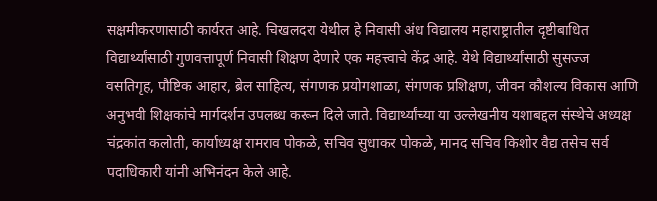सक्षमीकरणासाठी कार्यरत आहे. चिखलदरा येथील हे निवासी अंध विद्यालय महाराष्ट्रातील दृष्टीबाधित विद्यार्थ्यांसाठी गुणवत्तापूर्ण निवासी शिक्षण देणारे एक महत्त्वाचे केंद्र आहे. येथे विद्यार्थ्यांसाठी सुसज्ज वसतिगृह, पौष्टिक आहार, ब्रेल साहित्य, संगणक प्रयोगशाळा, संगणक प्रशिक्षण, जीवन कौशल्य विकास आणि अनुभवी शिक्षकांचे मार्गदर्शन उपलब्ध करून दिले जाते. विद्यार्थ्यांच्या या उल्लेखनीय यशाबद्दल संस्थेचे अध्यक्ष चंद्रकांत कलोती, कार्याध्यक्ष रामराव पोकळे, सचिव सुधाकर पोकळे, मानद सचिव किशोर वैद्य तसेच सर्व पदाधिकारी यांनी अभिनंदन केले आहे.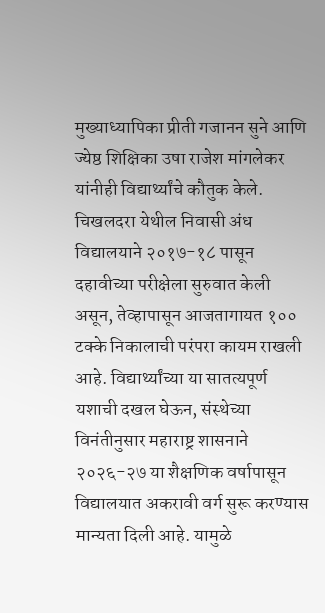मुख्याध्यापिका प्रीती गजानन सुने आणि ज्येष्ठ शिक्षिका उषा राजेश मांगलेकर यांनीही विद्यार्थ्यांचे कौतुक केले. चिखलदरा येथील निवासी अंध विद्यालयाने २०१७-१८ पासून दहावीच्या परीक्षेला सुरुवात केली असून, तेव्हापासून आजतागायत १०० टक्के निकालाची परंपरा कायम राखली आहे. विद्यार्थ्यांच्या या सातत्यपूर्ण यशाची दखल घेऊन, संस्थेच्या विनंतीनुसार महाराष्ट्र शासनाने २०२६-२७ या शैक्षणिक वर्षापासून विद्यालयात अकरावी वर्ग सुरू करण्यास मान्यता दिली आहे. यामुळे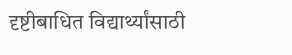दृष्टीबाधित विद्यार्थ्यांसाठी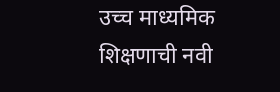उच्च माध्यमिक शिक्षणाची नवी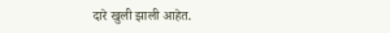दारे खुली झाली आहेत.